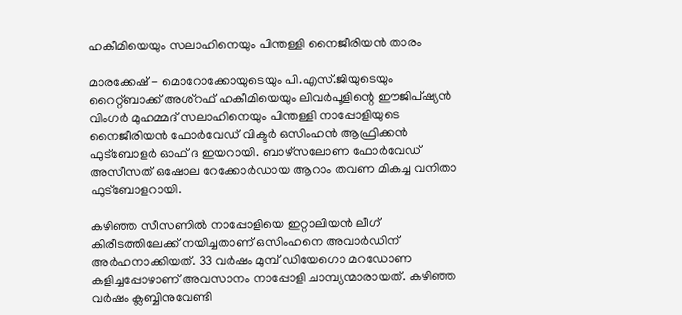ഹകീമിയെയും സലാഹിനെയും പിന്തള്ളി നൈജീരിയന്‍ താരം

മാരക്കേഷ് - മൊറോക്കോയുടെയും പി.എസ്.ജിയുടെയും റൈറ്റ്ബാക്ക് അശ്‌റഫ് ഹകീമിയെയും ലിവര്‍പൂളിന്റെ ഈജിപ്ഷ്യന്‍ വിംഗര്‍ മുഹമ്മദ് സലാഹിനെയും പിന്തള്ളി നാപ്പോളിയുടെ നൈജീരിയന്‍ ഫോര്‍വേഡ് വിക്ടര്‍ ഒസിംഹന്‍ ആഫ്രിക്കന്‍ ഫുട്‌ബോളര്‍ ഓഫ് ദ ഇയറായി. ബാഴ്‌സലോണ ഫോര്‍വേഡ് അസീസത് ഒഷോല റേക്കോര്‍ഡായ ആറാം തവണ മികച്ച വനിതാ ഫുട്‌ബോളറായി.

കഴിഞ്ഞ സീസണില്‍ നാപ്പോളിയെ ഇറ്റാലിയന്‍ ലീഗ് കിരീടത്തിലേക്ക് നയിച്ചതാണ് ഒസിംഹനെ അവാര്‍ഡിന് അര്‍ഹനാക്കിയത്. 33 വര്‍ഷം മുമ്പ് ഡിയേഗൊ മറഡോണ കളിച്ചപ്പോഴാണ് അവസാനം നാപ്പോളി ചാമ്പ്യന്മാരായത്. കഴിഞ്ഞ വര്‍ഷം ക്ലബ്ബിനുവേണ്ടി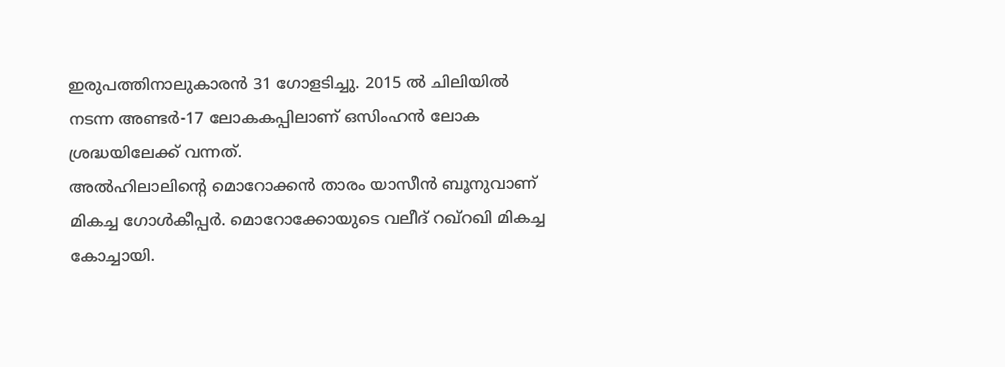ഇരുപത്തിനാലുകാരന്‍ 31 ഗോളടിച്ചു. 2015 ല്‍ ചിലിയില്‍ നടന്ന അണ്ടര്‍-17 ലോകകപ്പിലാണ് ഒസിംഹന്‍ ലോക ശ്രദ്ധയിലേക്ക് വന്നത്.
അല്‍ഹിലാലിന്റെ മൊറോക്കന്‍ താരം യാസീന്‍ ബൂനുവാണ് മികച്ച ഗോള്‍കീപ്പര്‍. മൊറോക്കോയുടെ വലീദ് റഖ്‌റഖി മികച്ച കോച്ചായി.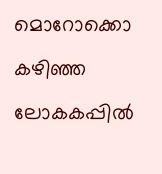മൊറോക്കൊ കഴിഞ്ഞ ലോകകപ്പില്‍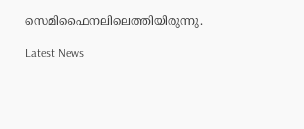സെമിഫൈനലിലെത്തിയിരുന്നു.

Latest News